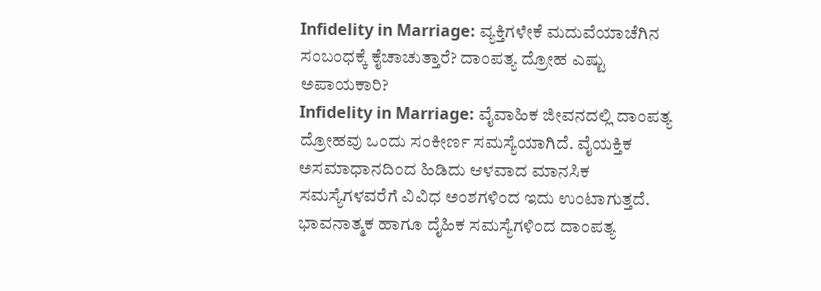Infidelity in Marriage: ವ್ಯಕ್ತಿಗಳೇಕೆ ಮದುವೆಯಾಚೆಗಿನ ಸಂಬಂಧಕ್ಕೆ ಕೈಚಾಚುತ್ತಾರೆ? ದಾಂಪತ್ಯ ದ್ರೋಹ ಎಷ್ಟು ಅಪಾಯಕಾರಿ?
Infidelity in Marriage: ವೈವಾಹಿಕ ಜೀವನದಲ್ಲಿ ದಾಂಪತ್ಯ ದ್ರೋಹವು ಒಂದು ಸಂಕೀರ್ಣ ಸಮಸ್ಯೆಯಾಗಿದೆ. ವೈಯಕ್ತಿಕ ಅಸಮಾಧಾನದಿಂದ ಹಿಡಿದು ಆಳವಾದ ಮಾನಸಿಕ ಸಮಸ್ಯೆಗಳವರೆಗೆ ವಿವಿಧ ಅಂಶಗಳಿಂದ ಇದು ಉಂಟಾಗುತ್ತದೆ. ಭಾವನಾತ್ಮಕ ಹಾಗೂ ದೈಹಿಕ ಸಮಸ್ಯೆಗಳಿಂದ ದಾಂಪತ್ಯ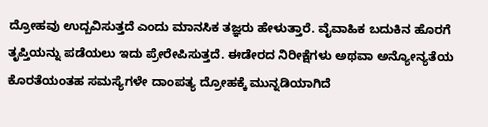ದ್ರೋಹವು ಉದ್ಬವಿಸುತ್ತದೆ ಎಂದು ಮಾನಸಿಕ ತಜ್ಞರು ಹೇಳುತ್ತಾರೆ. ವೈವಾಹಿಕ ಬದುಕಿನ ಹೊರಗೆ ತೃಪ್ತಿಯನ್ನು ಪಡೆಯಲು ಇದು ಪ್ರೇರೇಪಿಸುತ್ತದೆ. ಈಡೇರದ ನಿರೀಕ್ಷೆಗಳು ಅಥವಾ ಅನ್ಯೋನ್ಯತೆಯ ಕೊರತೆಯಂತಹ ಸಮಸ್ಯೆಗಳೇ ದಾಂಪತ್ಯ ದ್ರೋಹಕ್ಕೆ ಮುನ್ನಡಿಯಾಗಿದೆ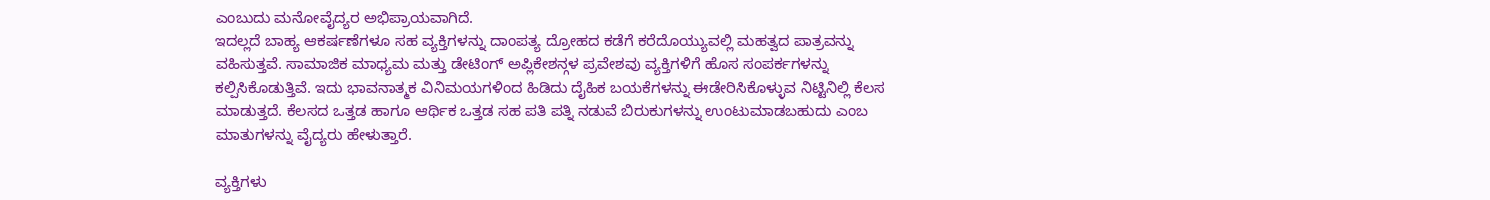ಎಂಬುದು ಮನೋವೈದ್ಯರ ಅಭಿಪ್ರಾಯವಾಗಿದೆ.
ಇದಲ್ಲದೆ ಬಾಹ್ಯ ಆಕರ್ಷಣೆಗಳೂ ಸಹ ವ್ಯಕ್ತಿಗಳನ್ನು ದಾಂಪತ್ಯ ದ್ರೋಹದ ಕಡೆಗೆ ಕರೆದೊಯ್ಯುವಲ್ಲಿ ಮಹತ್ವದ ಪಾತ್ರವನ್ನು ವಹಿಸುತ್ತವೆ. ಸಾಮಾಜಿಕ ಮಾಧ್ಯಮ ಮತ್ತು ಡೇಟಿಂಗ್ ಅಪ್ಲಿಕೇಶನ್ಗಳ ಪ್ರವೇಶವು ವ್ಯಕ್ತಿಗಳಿಗೆ ಹೊಸ ಸಂಪರ್ಕಗಳನ್ನು ಕಲ್ಪಿಸಿಕೊಡುತ್ತಿವೆ. ಇದು ಭಾವನಾತ್ಮಕ ವಿನಿಮಯಗಳಿಂದ ಹಿಡಿದು ದೈಹಿಕ ಬಯಕೆಗಳನ್ನು ಈಡೇರಿಸಿಕೊಳ್ಳುವ ನಿಟ್ಟಿನಿಲ್ಲಿ ಕೆಲಸ ಮಾಡುತ್ತದೆ. ಕೆಲಸದ ಒತ್ತಡ ಹಾಗೂ ಆರ್ಥಿಕ ಒತ್ತಡ ಸಹ ಪತಿ ಪತ್ನಿ ನಡುವೆ ಬಿರುಕುಗಳನ್ನು ಉಂಟುಮಾಡಬಹುದು ಎಂಬ ಮಾತುಗಳನ್ನು ವೈದ್ಯರು ಹೇಳುತ್ತಾರೆ.

ವ್ಯಕ್ತಿಗಳು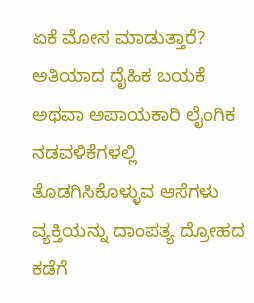ಏಕೆ ಮೋಸ ಮಾಡುತ್ತಾರೆ?
ಅತಿಯಾದ ದೈಹಿಕ ಬಯಕೆ ಅಥವಾ ಅಪಾಯಕಾರಿ ಲೈಂಗಿಕ ನಡವಳಿಕೆಗಳಲ್ಲಿ ತೊಡಗಿಸಿಕೊಳ್ಳುವ ಆಸೆಗಳು ವ್ಯಕ್ತಿಯನ್ನು ದಾಂಪತ್ಯ ದ್ರೋಹದ ಕಡೆಗೆ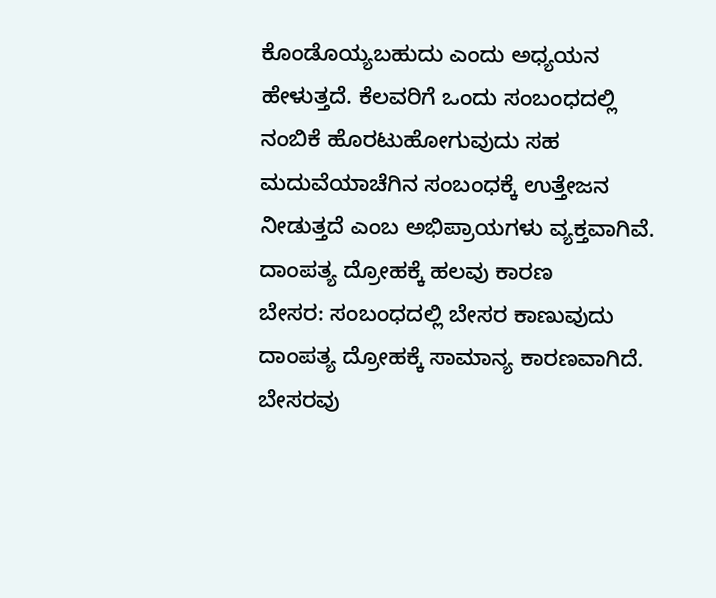ಕೊಂಡೊಯ್ಯಬಹುದು ಎಂದು ಅಧ್ಯಯನ ಹೇಳುತ್ತದೆ. ಕೆಲವರಿಗೆ ಒಂದು ಸಂಬಂಧದಲ್ಲಿ ನಂಬಿಕೆ ಹೊರಟುಹೋಗುವುದು ಸಹ ಮದುವೆಯಾಚೆಗಿನ ಸಂಬಂಧಕ್ಕೆ ಉತ್ತೇಜನ ನೀಡುತ್ತದೆ ಎಂಬ ಅಭಿಪ್ರಾಯಗಳು ವ್ಯಕ್ತವಾಗಿವೆ.
ದಾಂಪತ್ಯ ದ್ರೋಹಕ್ಕೆ ಹಲವು ಕಾರಣ
ಬೇಸರ: ಸಂಬಂಧದಲ್ಲಿ ಬೇಸರ ಕಾಣುವುದು ದಾಂಪತ್ಯ ದ್ರೋಹಕ್ಕೆ ಸಾಮಾನ್ಯ ಕಾರಣವಾಗಿದೆ. ಬೇಸರವು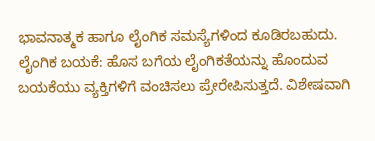ಭಾವನಾತ್ಮಕ ಹಾಗೂ ಲೈಂಗಿಕ ಸಮಸ್ಯೆಗಳಿಂದ ಕೂಡಿರಬಹುದು.
ಲೈಂಗಿಕ ಬಯಕೆ: ಹೊಸ ಬಗೆಯ ಲೈಂಗಿಕತೆಯನ್ನು ಹೊಂದುವ ಬಯಕೆಯು ವ್ಯಕ್ತಿಗಳಿಗೆ ವಂಚಿಸಲು ಪ್ರೇರೇಪಿಸುತ್ತದೆ. ವಿಶೇಷವಾಗಿ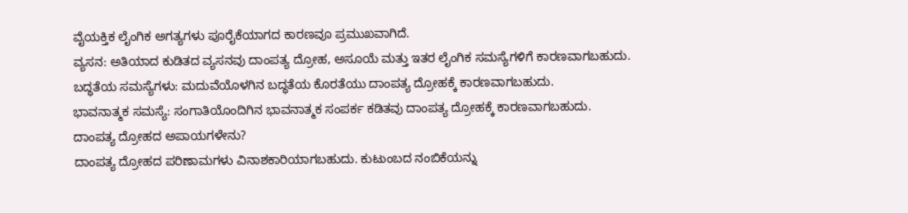ವೈಯಕ್ತಿಕ ಲೈಂಗಿಕ ಅಗತ್ಯಗಳು ಪೂರೈಕೆಯಾಗದ ಕಾರಣವೂ ಪ್ರಮುಖವಾಗಿದೆ.
ವ್ಯಸನ: ಅತಿಯಾದ ಕುಡಿತದ ವ್ಯಸನವು ದಾಂಪತ್ಯ ದ್ರೋಹ, ಅಸೂಯೆ ಮತ್ತು ಇತರ ಲೈಂಗಿಕ ಸಮಸ್ಯೆಗಳಿಗೆ ಕಾರಣವಾಗಬಹುದು.
ಬದ್ಧತೆಯ ಸಮಸ್ಯೆಗಳು: ಮದುವೆಯೊಳಗಿನ ಬದ್ಧತೆಯ ಕೊರತೆಯು ದಾಂಪತ್ಯ ದ್ರೋಹಕ್ಕೆ ಕಾರಣವಾಗಬಹುದು.
ಭಾವನಾತ್ಮಕ ಸಮಸ್ಯೆ: ಸಂಗಾತಿಯೊಂದಿಗಿನ ಭಾವನಾತ್ಮಕ ಸಂಪರ್ಕ ಕಡಿತವು ದಾಂಪತ್ಯ ದ್ರೋಹಕ್ಕೆ ಕಾರಣವಾಗಬಹುದು.
ದಾಂಪತ್ಯ ದ್ರೋಹದ ಅಪಾಯಗಳೇನು?
ದಾಂಪತ್ಯ ದ್ರೋಹದ ಪರಿಣಾಮಗಳು ವಿನಾಶಕಾರಿಯಾಗಬಹುದು. ಕುಟುಂಬದ ನಂಬಿಕೆಯನ್ನು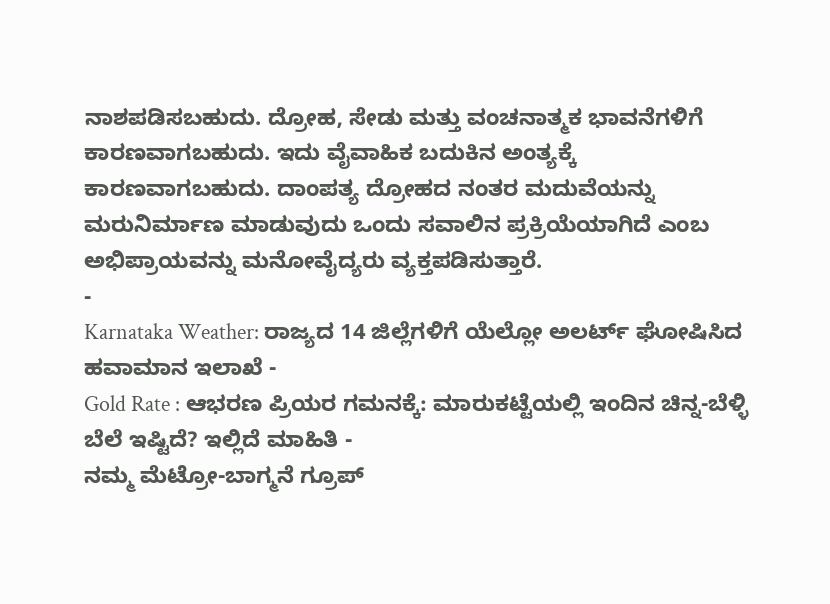ನಾಶಪಡಿಸಬಹುದು. ದ್ರೋಹ, ಸೇಡು ಮತ್ತು ವಂಚನಾತ್ಮಕ ಭಾವನೆಗಳಿಗೆ ಕಾರಣವಾಗಬಹುದು. ಇದು ವೈವಾಹಿಕ ಬದುಕಿನ ಅಂತ್ಯಕ್ಕೆ ಕಾರಣವಾಗಬಹುದು. ದಾಂಪತ್ಯ ದ್ರೋಹದ ನಂತರ ಮದುವೆಯನ್ನು ಮರುನಿರ್ಮಾಣ ಮಾಡುವುದು ಒಂದು ಸವಾಲಿನ ಪ್ರಕ್ರಿಯೆಯಾಗಿದೆ ಎಂಬ ಅಭಿಪ್ರಾಯವನ್ನು ಮನೋವೈದ್ಯರು ವ್ಯಕ್ತಪಡಿಸುತ್ತಾರೆ.
-
Karnataka Weather: ರಾಜ್ಯದ 14 ಜಿಲ್ಲೆಗಳಿಗೆ ಯೆಲ್ಲೋ ಅಲರ್ಟ್ ಘೋಷಿಸಿದ ಹವಾಮಾನ ಇಲಾಖೆ -
Gold Rate : ಆಭರಣ ಪ್ರಿಯರ ಗಮನಕ್ಕೆ: ಮಾರುಕಟ್ಟೆಯಲ್ಲಿ ಇಂದಿನ ಚಿನ್ನ-ಬೆಳ್ಳಿ ಬೆಲೆ ಇಷ್ಟಿದೆ? ಇಲ್ಲಿದೆ ಮಾಹಿತಿ -
ನಮ್ಮ ಮೆಟ್ರೋ-ಬಾಗ್ಮನೆ ಗ್ರೂಪ್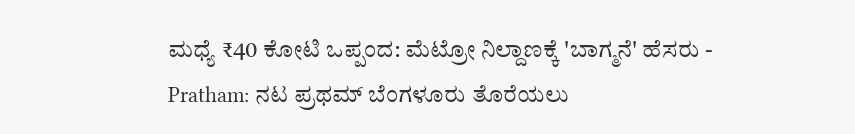ಮಧ್ಯೆ ₹40 ಕೋಟಿ ಒಪ್ಪಂದ: ಮೆಟ್ರೋ ನಿಲ್ದಾಣಕ್ಕೆ 'ಬಾಗ್ಮನೆ' ಹೆಸರು -
Pratham: ನಟ ಪ್ರಥಮ್ ಬೆಂಗಳೂರು ತೊರೆಯಲು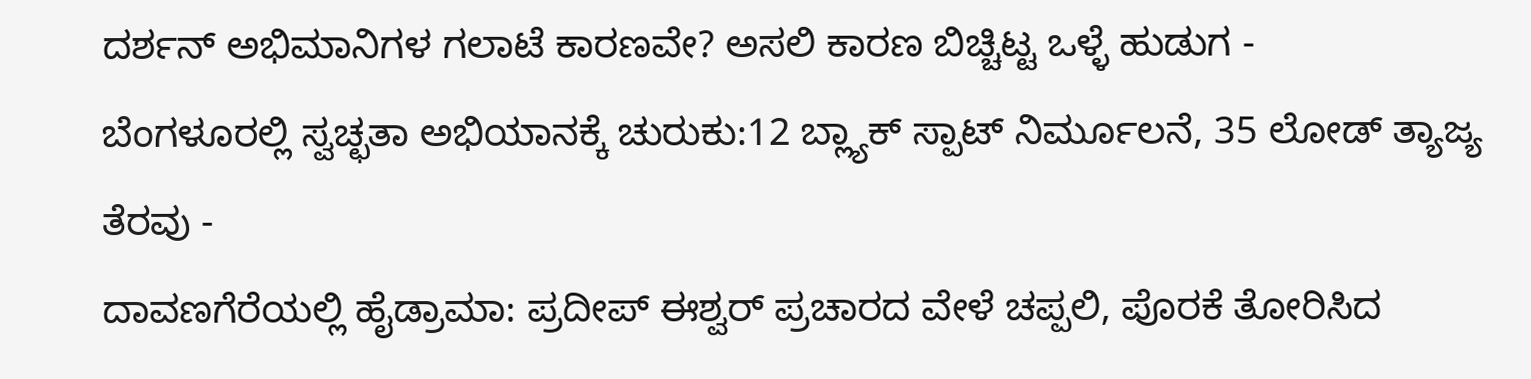ದರ್ಶನ್ ಅಭಿಮಾನಿಗಳ ಗಲಾಟೆ ಕಾರಣವೇ? ಅಸಲಿ ಕಾರಣ ಬಿಚ್ಚಿಟ್ಟ ಒಳ್ಳೆ ಹುಡುಗ -
ಬೆಂಗಳೂರಲ್ಲಿ ಸ್ವಚ್ಛತಾ ಅಭಿಯಾನಕ್ಕೆ ಚುರುಕು:12 ಬ್ಲ್ಯಾಕ್ ಸ್ಪಾಟ್ ನಿರ್ಮೂಲನೆ, 35 ಲೋಡ್ ತ್ಯಾಜ್ಯ ತೆರವು -
ದಾವಣಗೆರೆಯಲ್ಲಿ ಹೈಡ್ರಾಮಾ: ಪ್ರದೀಪ್ ಈಶ್ವರ್ ಪ್ರಚಾರದ ವೇಳೆ ಚಪ್ಪಲಿ, ಪೊರಕೆ ತೋರಿಸಿದ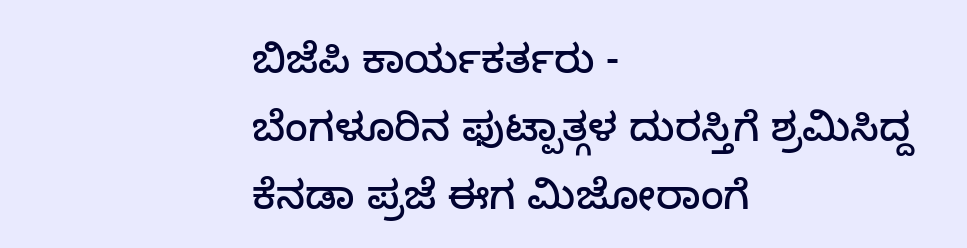ಬಿಜೆಪಿ ಕಾರ್ಯಕರ್ತರು -
ಬೆಂಗಳೂರಿನ ಫುಟ್ಪಾತ್ಗಳ ದುರಸ್ತಿಗೆ ಶ್ರಮಿಸಿದ್ದ ಕೆನಡಾ ಪ್ರಜೆ ಈಗ ಮಿಜೋರಾಂಗೆ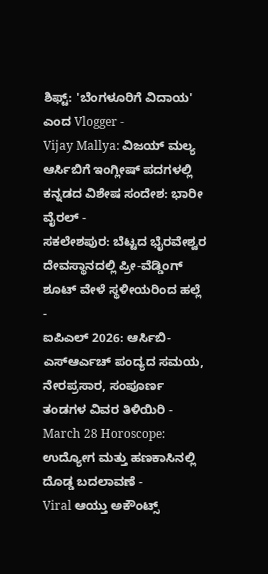ಶಿಫ್ಟ್: 'ಬೆಂಗಳೂರಿಗೆ ವಿದಾಯ' ಎಂದ Vlogger -
Vijay Mallya: ವಿಜಯ್ ಮಲ್ಯ ಆರ್ಸಿಬಿಗೆ ಇಂಗ್ಲೀಷ್ ಪದಗಳಲ್ಲಿ ಕನ್ನಡದ ವಿಶೇಷ ಸಂದೇಶ: ಭಾರೀ ವೈರಲ್ -
ಸಕಲೇಶಪುರ: ಬೆಟ್ಟದ ಭೈರವೇಶ್ವರ ದೇವಸ್ಥಾನದಲ್ಲಿ ಪ್ರೀ-ವೆಡ್ಡಿಂಗ್ ಶೂಟ್ ವೇಳೆ ಸ್ಥಳೀಯರಿಂದ ಹಲ್ಲೆ -
ಐಪಿಎಲ್ 2026: ಆರ್ಸಿಬಿ-ಎಸ್ಆರ್ಎಚ್ ಪಂದ್ಯದ ಸಮಯ, ನೇರಪ್ರಸಾರ, ಸಂಪೂರ್ಣ ತಂಡಗಳ ವಿವರ ತಿಳಿಯಿರಿ -
March 28 Horoscope: ಉದ್ಯೋಗ ಮತ್ತು ಹಣಕಾಸಿನಲ್ಲಿ ದೊಡ್ಡ ಬದಲಾವಣೆ -
Viral ಆಯ್ತು ಅಕೌಂಟ್ಸ್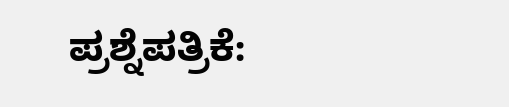ಪ್ರಶ್ನೆಪತ್ರಿಕೆ: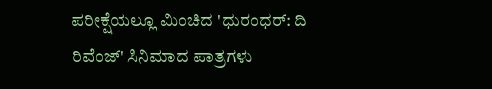ಪರೀಕ್ಷೆಯಲ್ಲೂ ಮಿಂಚಿದ 'ಧುರಂಧರ್: ದಿ ರಿವೆಂಜ್' ಸಿನಿಮಾದ ಪಾತ್ರಗಳು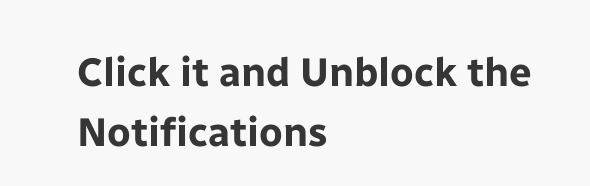Click it and Unblock the Notifications